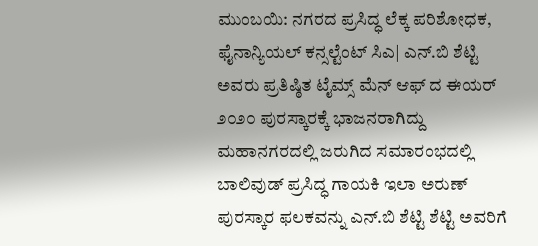ಮುಂಬಯಿ: ನಗರದ ಪ್ರಸಿದ್ಧ ಲೆಕ್ಕ ಪರಿಶೋಧಕ, ಫೈನಾನ್ಯಿಯಲ್ ಕನ್ಸಲ್ಟೆಂಟ್ ಸಿಎ| ಎನ್.ಬಿ ಶೆಟ್ಟಿ ಅವರು ಪ್ರತಿಷ್ಠಿತ ಟೈಮ್ಸ್ ಮೆನ್ ಆಫ್ ದ ಈಯರ್ ೨೦೨೦ ಪುರಸ್ಕಾರಕ್ಕೆ ಭಾಜನರಾಗಿದ್ದು ಮಹಾನಗರದಲ್ಲಿ ಜರುಗಿದ ಸಮಾರಂಭದಲ್ಲಿ ಬಾಲಿವುಡ್ ಪ್ರಸಿದ್ಧ ಗಾಯಕಿ ಇಲಾ ಅರುಣ್ ಪುರಸ್ಕಾರ ಫಲಕವನ್ನು ಎನ್.ಬಿ ಶೆಟ್ಟಿ ಶೆಟ್ಟಿ ಅವರಿಗೆ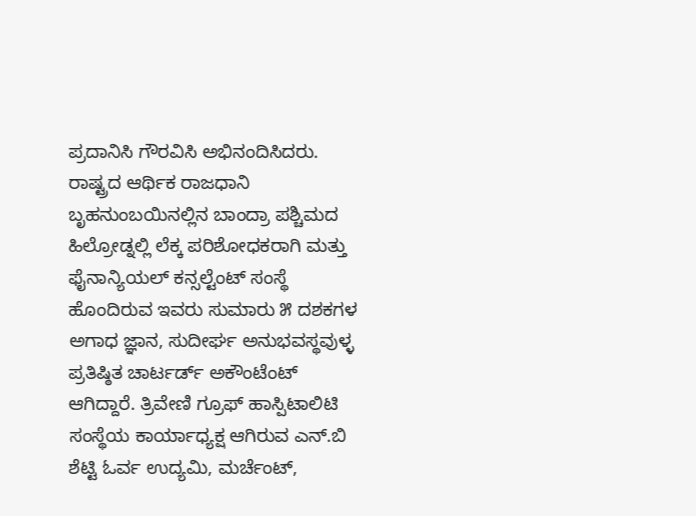ಪ್ರದಾನಿಸಿ ಗೌರವಿಸಿ ಅಭಿನಂದಿಸಿದರು.
ರಾಷ್ಟ್ರದ ಆರ್ಥಿಕ ರಾಜಧಾನಿ ಬೃಹನುಂಬಯಿನಲ್ಲಿನ ಬಾಂದ್ರಾ ಪಶ್ಚಿಮದ ಹಿಲ್ರೋಡ್ನಲ್ಲಿ ಲೆಕ್ಕ ಪರಿಶೋಧಕರಾಗಿ ಮತ್ತು ಫೈನಾನ್ಯಿಯಲ್ ಕನ್ಸಲ್ಟೆಂಟ್ ಸಂಸ್ಥೆ ಹೊಂದಿರುವ ಇವರು ಸುಮಾರು ೫ ದಶಕಗಳ ಅಗಾಧ ಜ್ಞಾನ, ಸುದೀರ್ಘ ಅನುಭವಸ್ಥವುಳ್ಳ ಪ್ರತಿಷ್ಠಿತ ಚಾರ್ಟರ್ಡ್ ಅಕೌಂಟೆಂಟ್ ಆಗಿದ್ದಾರೆ. ತ್ರಿವೇಣಿ ಗ್ರೂಫ್ ಹಾಸ್ಪಿಟಾಲಿಟಿ ಸಂಸ್ಥೆಯ ಕಾರ್ಯಾಧ್ಯಕ್ಷ ಆಗಿರುವ ಎನ್.ಬಿ ಶೆಟ್ಟಿ ಓರ್ವ ಉದ್ಯಮಿ, ಮರ್ಚೆಂಟ್,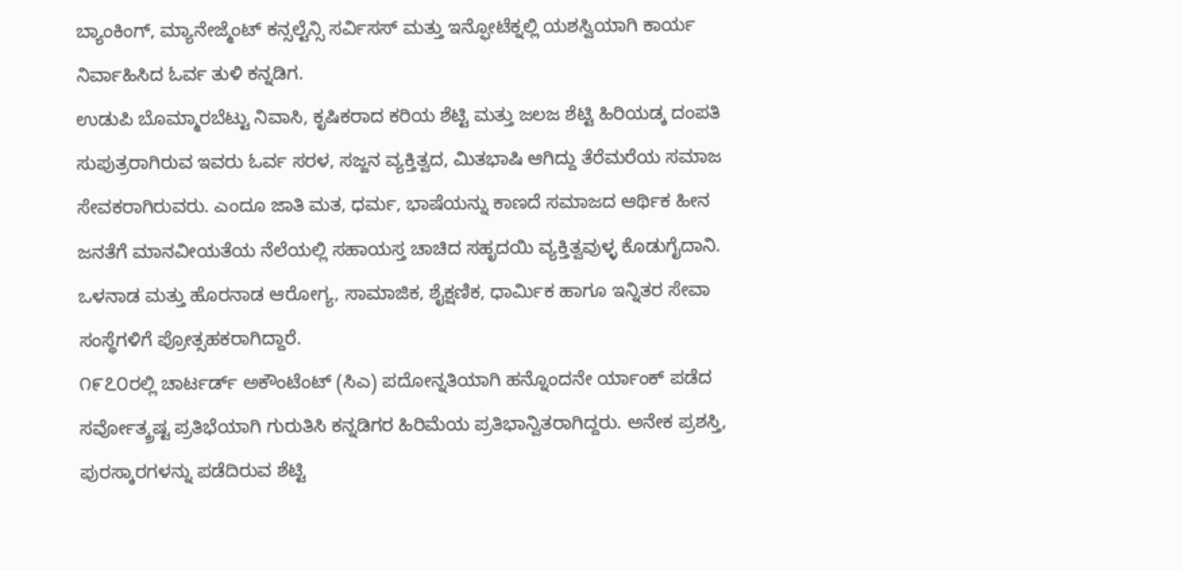ಬ್ಯಾಂಕಿಂಗ್, ಮ್ಯಾನೇಜ್ಮೆಂಟ್ ಕನ್ಸಲ್ಟೆನ್ಸಿ ಸರ್ವಿಸಸ್ ಮತ್ತು ಇನ್ಫೋಟೆಕ್ನಲ್ಲಿ ಯಶಸ್ವಿಯಾಗಿ ಕಾರ್ಯ ನಿರ್ವಾಹಿಸಿದ ಓರ್ವ ತುಳಿ ಕನ್ನಡಿಗ.
ಉಡುಪಿ ಬೊಮ್ಮಾರಬೆಟ್ಟು ನಿವಾಸಿ, ಕೃಷಿಕರಾದ ಕರಿಯ ಶೆಟ್ಟಿ ಮತ್ತು ಜಲಜ ಶೆಟ್ಟಿ ಹಿರಿಯಡ್ಕ ದಂಪತಿ ಸುಪುತ್ರರಾಗಿರುವ ಇವರು ಓರ್ವ ಸರಳ, ಸಜ್ಜನ ವ್ಯಕ್ತಿತ್ವದ, ಮಿತಭಾಷಿ ಆಗಿದ್ದು ತೆರೆಮರೆಯ ಸಮಾಜ ಸೇವಕರಾಗಿರುವರು. ಎಂದೂ ಜಾತಿ ಮತ, ಧರ್ಮ, ಭಾಷೆಯನ್ನು ಕಾಣದೆ ಸಮಾಜದ ಆರ್ಥಿಕ ಹೀನ ಜನತೆಗೆ ಮಾನವೀಯತೆಯ ನೆಲೆಯಲ್ಲಿ ಸಹಾಯಸ್ತ ಚಾಚಿದ ಸಹೃದಯಿ ವ್ಯಕ್ತಿತ್ವವುಳ್ಳ ಕೊಡುಗೈದಾನಿ. ಒಳನಾಡ ಮತ್ತು ಹೊರನಾಡ ಆರೋಗ್ಯ, ಸಾಮಾಜಿಕ, ಶೈಕ್ಷಣಿಕ, ಧಾರ್ಮಿಕ ಹಾಗೂ ಇನ್ನಿತರ ಸೇವಾ ಸಂಸ್ಥೆಗಳಿಗೆ ಪ್ರೋತ್ಸಹಕರಾಗಿದ್ದಾರೆ.
೧೯೭೦ರಲ್ಲಿ ಚಾರ್ಟರ್ಡ್ ಅಕೌಂಟೆಂಟ್ (ಸಿಎ) ಪದೋನ್ನತಿಯಾಗಿ ಹನ್ನೊಂದನೇ ರ್ಯಾಂಕ್ ಪಡೆದ ಸರ್ವೋತ್ಕ್ರಷ್ಟ ಪ್ರತಿಭೆಯಾಗಿ ಗುರುತಿಸಿ ಕನ್ನಡಿಗರ ಹಿರಿಮೆಯ ಪ್ರತಿಭಾನ್ವಿತರಾಗಿದ್ದರು. ಅನೇಕ ಪ್ರಶಸ್ತಿ, ಪುರಸ್ಕಾರಗಳನ್ನು ಪಡೆದಿರುವ ಶೆಟ್ಟಿ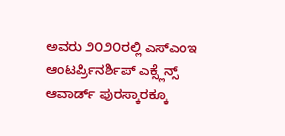ಅವರು ೨೦೨೦ರಲ್ಲಿ ಎಸ್ಎಂಇ ಆಂಟರ್ಪ್ರಿನರ್ಶಿಪ್ ಎಕ್ಸ್ಲೆನ್ಸ್ ಆವಾರ್ಡ್ ಪುರಸ್ಕಾರಕ್ಕೂ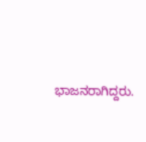ಭಾಜನರಾಗಿದ್ದರು.